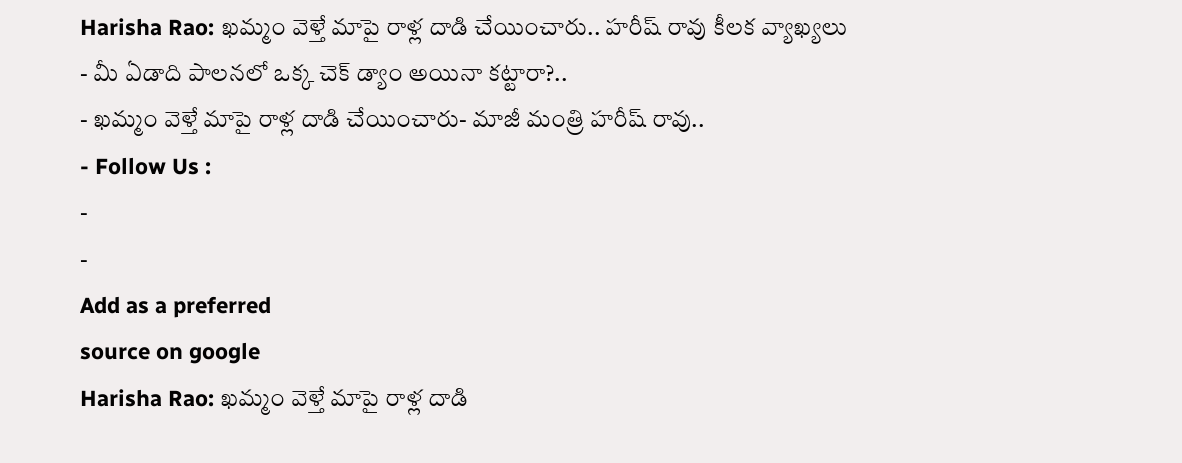Harisha Rao: ఖమ్మం వెళ్తే మాపై రాళ్ల దాడి చేయించారు.. హరీష్ రావు కీలక వ్యాఖ్యలు
- మీ ఏడాది పాలనలో ఒక్క చెక్ డ్యాం అయినా కట్టారా?..
- ఖమ్మం వెళ్తే మాపై రాళ్ల దాడి చేయించారు- మాజీ మంత్రి హరీష్ రావు..
- Follow Us :
-
-
Add as a preferred
source on google
Harisha Rao: ఖమ్మం వెళ్తే మాపై రాళ్ల దాడి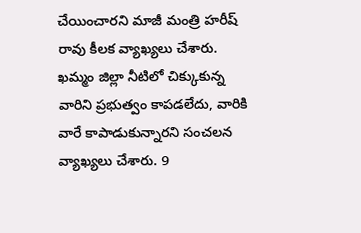చేయించారని మాజీ మంత్రి హరీష్ రావు కీలక వ్యాఖ్యలు చేశారు. ఖమ్మం జిల్లా నీటిలో చిక్కుకున్న వారిని ప్రభుత్వం కాపడలేదు, వారికి వారే కాపాడుకున్నారని సంచలన వ్యాఖ్యలు చేశారు. 9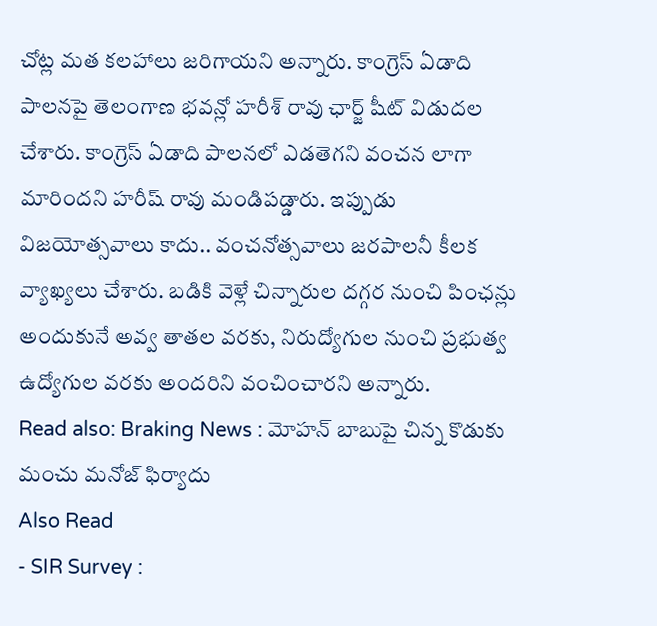చోట్ల మత కలహాలు జరిగాయని అన్నారు. కాంగ్రెస్ ఏడాది పాలనపై తెలంగాణ భవన్లో హరీశ్ రావు ఛార్జ్ షీట్ విడుదల చేశారు. కాంగ్రెస్ ఏడాది పాలనలో ఎడతెగని వంచన లాగా మారిందని హరీష్ రావు మండిపడ్డారు. ఇప్పుడు విజయోత్సవాలు కాదు.. వంచనోత్సవాలు జరపాలనీ కీలక వ్యాఖ్యలు చేశారు. బడికి వెళ్లే చిన్నారుల దగ్గర నుంచి పింఛన్లు అందుకునే అవ్వ తాతల వరకు, నిరుద్యోగుల నుంచి ప్రభుత్వ ఉద్యోగుల వరకు అందరిని వంచించారని అన్నారు.
Read also: Braking News : మోహన్ బాబుపై చిన్న కొడుకు మంచు మనోజ్ ఫిర్యాదు
Also Read
- SIR Survey :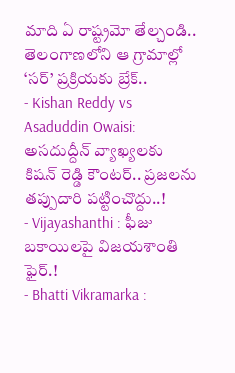మాది ఏ రాష్ట్రమో తేల్చండి.. తెలంగాణలోని ఆ గ్రామాల్లో ‘సర్’ ప్రక్రియకు బ్రేక్..
- Kishan Reddy vs Asaduddin Owaisi: అసదుద్దీన్ వ్యాఖ్యలకు కిషన్ రెడ్డి కౌంటర్.. ప్రజలను తప్పుదారి పట్టించొద్దు..!
- Vijayashanthi : ఫీజు బకాయిలపై విజయశాంతి ఫైర్.!
- Bhatti Vikramarka :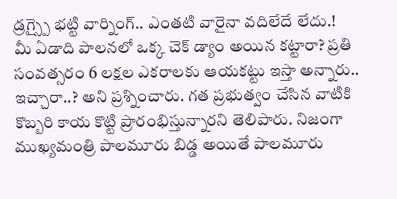డ్రగ్స్పై భట్టి వార్నింగ్.. ఎంతటి వారైనా వదిలేదే లేదు.!
మీ ఏడాది పాలనలో ఒక్క చెక్ డ్యాం అయిన కట్టారా? ప్రతి సంవత్సరం 6 లక్షల ఎకరాలకు ఆయకట్టు ఇస్తా అన్నారు.. ఇచ్చారా..? అని ప్రశ్నించారు. గత ప్రభుత్వం చేసిన వాటికి కొబ్బరి కాయ కొట్టి ప్రారంభిస్తున్నారని తెలిపారు. నిజంగా ముఖ్యమంత్రి పాలమూరు బిడ్డ అయితే పాలమూరు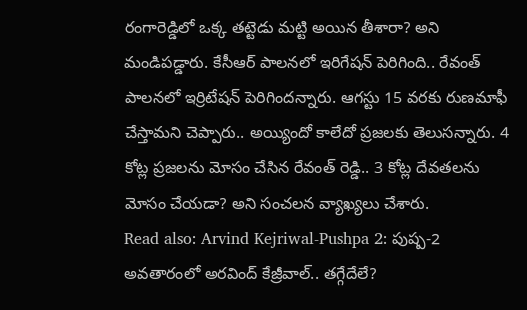రంగారెడ్డిలో ఒక్క తట్టెడు మట్టి అయిన తీశారా? అని మండిపడ్డారు. కేసీఆర్ పాలనలో ఇరిగేషన్ పెరిగింది.. రేవంత్ పాలనలో ఇర్రిటేషన్ పెరిగిందన్నారు. ఆగస్టు 15 వరకు రుణమాఫీ చేస్తామని చెప్పారు.. అయ్యిందో కాలేదో ప్రజలకు తెలుసన్నారు. 4 కోట్ల ప్రజలను మోసం చేసిన రేవంత్ రెడ్డి.. 3 కోట్ల దేవతలను మోసం చేయడా? అని సంచలన వ్యాఖ్యలు చేశారు.
Read also: Arvind Kejriwal-Pushpa 2: పుష్ప-2 అవతారంలో అరవింద్ కేజ్రీవాల్.. తగ్గేదేలే?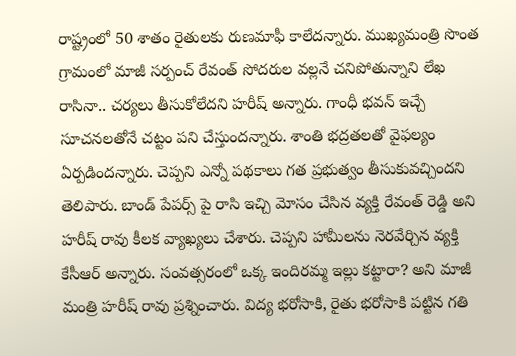రాష్ట్రంలో 50 శాతం రైతులకు రుణమాఫీ కాలేదన్నారు. ముఖ్యమంత్రి సొంత గ్రామంలో మాజీ సర్పంచ్ రేవంత్ సోదరుల వల్లనే చనిపోతున్నాని లేఖ రాసినా.. చర్యలు తీసుకోలేదని హరీష్ అన్నారు. గాంధీ భవన్ ఇచ్చే సూచనలతోనే చట్టం పని చేస్తుందన్నారు. శాంతి భద్రతలతో వైఫల్యం ఏర్పడిందన్నారు. చెప్పని ఎన్నో పథకాలు గత ప్రభుత్వం తీసుకువచ్చిందని తెలిపారు. బాండ్ పేపర్స్ పై రాసి ఇచ్చి మోసం చేసిన వ్యక్తి రేవంత్ రెడ్డి అని హరీష్ రావు కీలక వ్యాఖ్యలు చేశారు. చెప్పని హామీలను నెరవేర్చిన వ్యక్తి కేసీఆర్ అన్నారు. సంవత్సరంలో ఒక్క ఇందిరమ్మ ఇల్లు కట్టారా? అని మాజీ మంత్రి హరీష్ రావు ప్రశ్నించారు. విద్య భరోసాకి, రైతు భరోసాకి పట్టిన గతి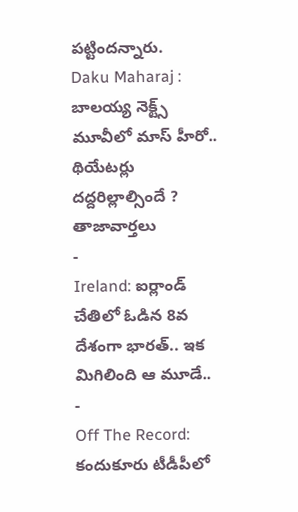పట్టిందన్నారు.
Daku Maharaj : బాలయ్య నెక్ట్స్ మూవీలో మాస్ హీరో.. థియేటర్లు దద్దరిల్లాల్సిందే ?
తాజావార్తలు
-
Ireland: ఐర్లాండ్ చేతిలో ఓడిన 8వ దేశంగా భారత్.. ఇక మిగిలింది ఆ మూడే..
-
Off The Record: కందుకూరు టీడీపీలో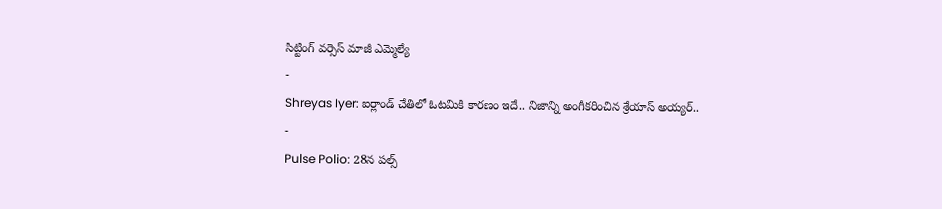సిట్టింగ్ వర్సెస్ మాజీ ఎమ్మెల్యే
-
Shreyas Iyer: ఐర్లాండ్ చేతిలో ఓటమికి కారణం ఇదే.. నిజాన్ని అంగీకరించిన శ్రేయాస్ అయ్యర్..
-
Pulse Polio: 28న పల్స్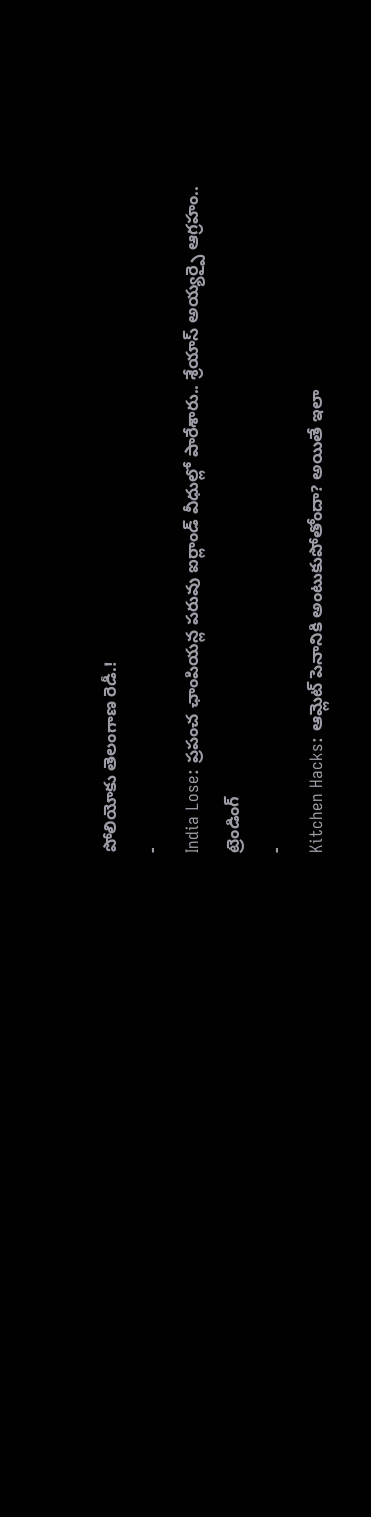పోలియోకు తెలంగాణ రెడీ.!
-
India Lose: ప్రపంచ ఛాంపియన్ల పరువు ఐర్లాండ్ వీధుల్లో పారేశారు.. శ్రేయాస్ అయ్యర్పై ఆగ్రహం..
ట్రెండింగ్
-
Kitchen Hacks: ఆమ్లెట్ పెనానికి అంటుకుపోతోందా? అయితే ఇలా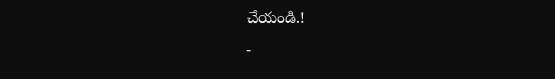చేయండి.!
-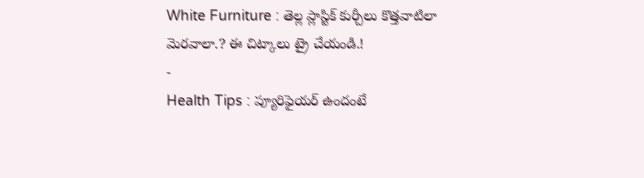White Furniture : తెల్ల ప్లాస్టిక్ కుర్చీలు కొత్తవాటిలా మెరవాలా.? ఈ చిట్కాలు ట్రై చేయండి.!
-
Health Tips : ప్యూరిఫైయర్ ఉందంటే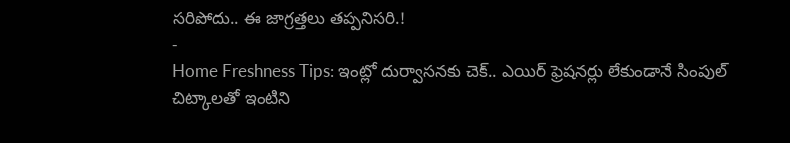సరిపోదు.. ఈ జాగ్రత్తలు తప్పనిసరి.!
-
Home Freshness Tips: ఇంట్లో దుర్వాసనకు చెక్.. ఎయిర్ ఫ్రెషనర్లు లేకుండానే సింపుల్ చిట్కాలతో ఇంటిని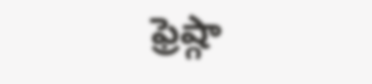ఫ్రెష్గా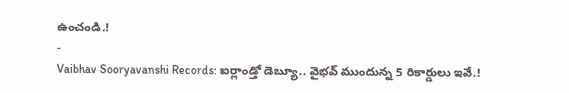ఉంచండి.!
-
Vaibhav Sooryavanshi Records: ఐర్లాండ్తో డెబ్యూ.. వైభవ్ ముందున్న 5 రికార్డులు ఇవే.!